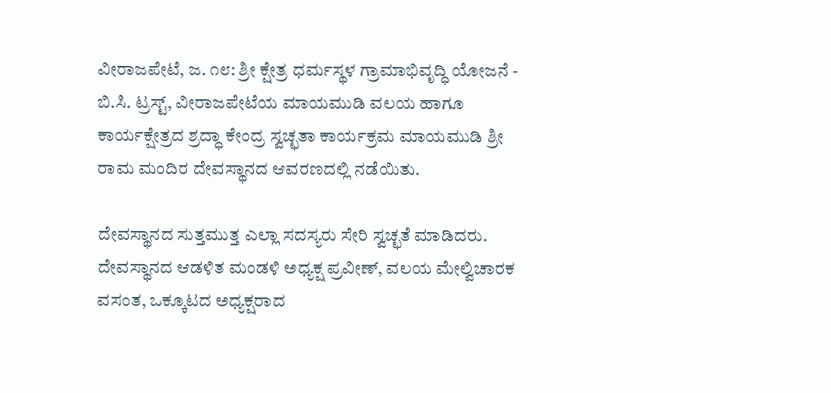ವೀರಾಜಪೇಟೆ, ಜ. ೧೮: ಶ್ರೀ ಕ್ಷೇತ್ರ ಧರ್ಮಸ್ಥಳ ಗ್ರಾಮಾಭಿವೃದ್ಧಿ ಯೋಜನೆ - ಬಿ.ಸಿ. ಟ್ರಸ್ಟ್, ವೀರಾಜಪೇಟೆಯ ಮಾಯಮುಡಿ ವಲಯ ಹಾಗೂ ಕಾರ್ಯಕ್ಷೇತ್ರದ ಶ್ರದ್ಧಾ ಕೇಂದ್ರ ಸ್ವಚ್ಛತಾ ಕಾರ್ಯಕ್ರಮ ಮಾಯಮುಡಿ ಶ್ರೀ ರಾಮ ಮಂದಿರ ದೇವಸ್ಥಾನದ ಆವರಣದಲ್ಲಿ ನಡೆಯಿತು.

ದೇವಸ್ಥಾನದ ಸುತ್ತಮುತ್ತ ಎಲ್ಲಾ ಸದಸ್ಯರು ಸೇರಿ ಸ್ವಚ್ಛತೆ ಮಾಡಿದರು. ದೇವಸ್ಥಾನದ ಆಡಳಿತ ಮಂಡಳಿ ಅಧ್ಯಕ್ಷ ಪ್ರವೀಣ್, ವಲಯ ಮೇಲ್ವಿಚಾರಕ ವಸಂತ, ಒಕ್ಕೂಟದ ಅಧ್ಯಕ್ಷರಾದ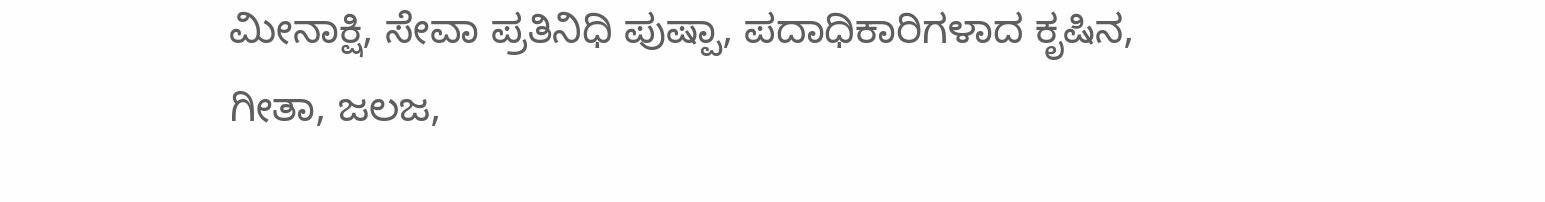ಮೀನಾಕ್ಷಿ, ಸೇವಾ ಪ್ರತಿನಿಧಿ ಪುಷ್ಪಾ, ಪದಾಧಿಕಾರಿಗಳಾದ ಕೃಷಿನ, ಗೀತಾ, ಜಲಜ,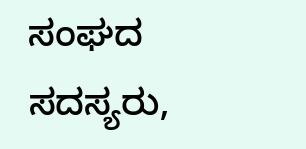ಸಂಘದ ಸದಸ್ಯರು,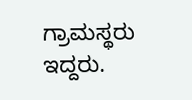ಗ್ರಾಮಸ್ಥರು ಇದ್ದರು.